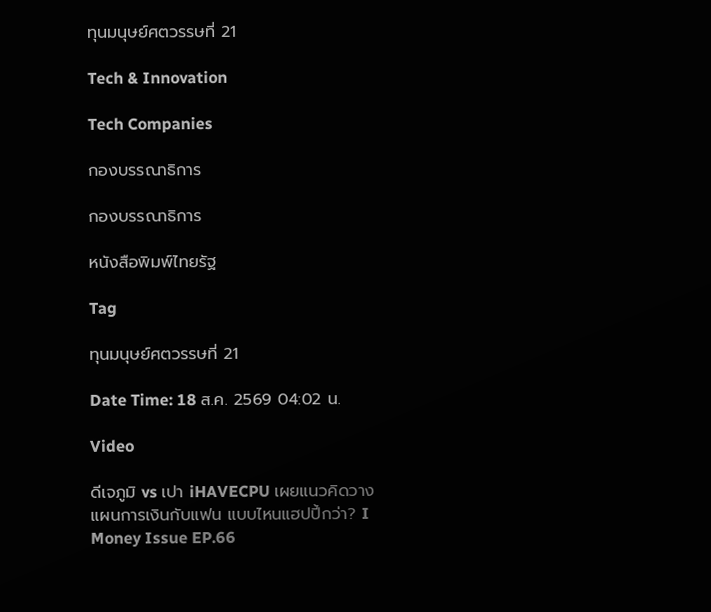ทุนมนุษย์ศตวรรษที่ 21

Tech & Innovation

Tech Companies

กองบรรณาธิการ

กองบรรณาธิการ

หนังสือพิมพ์ไทยรัฐ

Tag

ทุนมนุษย์ศตวรรษที่ 21

Date Time: 18 ส.ค. 2569 04:02 น.

Video

ดีเจภูมิ vs เปา iHAVECPU เผยแนวคิดวางแผนการเงินกับแฟน แบบไหนแฮปปี้กว่า? I Money Issue EP.66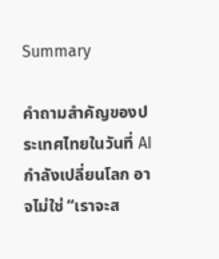Summary

คำถามสำคัญของประเทศไทยในวันที่ AI กำลังเปลี่ยนโลก อาจไม่ใช่ “เราจะส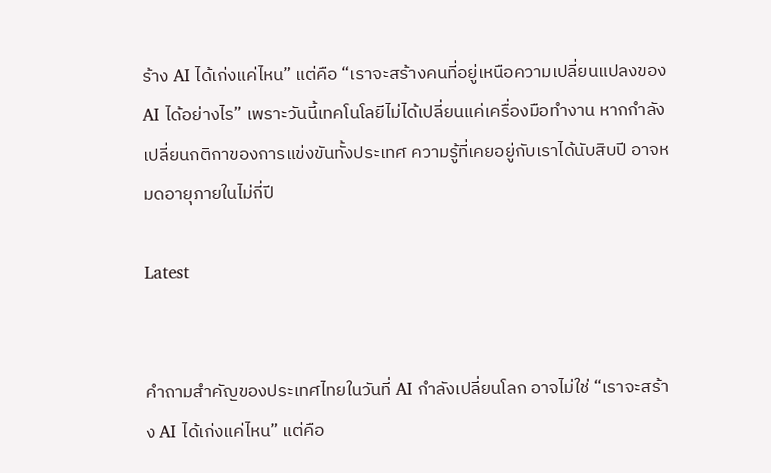ร้าง AI ได้เก่งแค่ไหน” แต่คือ “เราจะสร้างคนที่อยู่เหนือความเปลี่ยนแปลงของ AI ได้อย่างไร” เพราะวันนี้เทคโนโลยีไม่ได้เปลี่ยนแค่เครื่องมือทำงาน หากกำลังเปลี่ยนกติกาของการแข่งขันทั้งประเทศ ความรู้ที่เคยอยู่กับเราได้นับสิบปี อาจหมดอายุภายในไม่กี่ปี

Latest


คำถามสำคัญของประเทศไทยในวันที่ AI กำลังเปลี่ยนโลก อาจไม่ใช่ “เราจะสร้าง AI ได้เก่งแค่ไหน” แต่คือ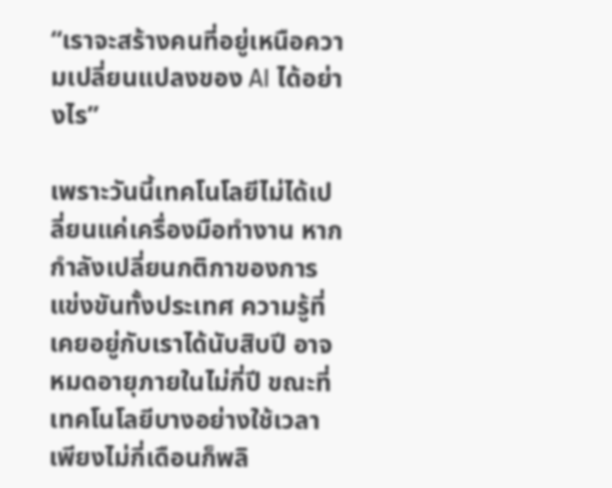“เราจะสร้างคนที่อยู่เหนือความเปลี่ยนแปลงของ AI ได้อย่างไร”

เพราะวันนี้เทคโนโลยีไม่ได้เปลี่ยนแค่เครื่องมือทำงาน หากกำลังเปลี่ยนกติกาของการแข่งขันทั้งประเทศ ความรู้ที่เคยอยู่กับเราได้นับสิบปี อาจหมดอายุภายในไม่กี่ปี ขณะที่เทคโนโลยีบางอย่างใช้เวลาเพียงไม่กี่เดือนก็พลิ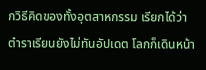กวิธีคิดของทั้งอุตสาหกรรม เรียกได้ว่า ตำราเรียนยังไม่ทันอัปเดต โลกก็เดินหน้า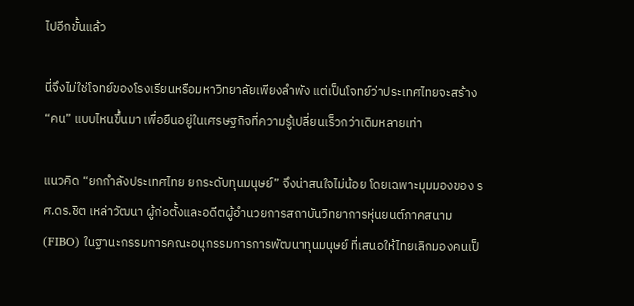ไปอีกขั้นแล้ว

นี่จึงไม่ใช่โจทย์ของโรงเรียนหรือมหาวิทยาลัยเพียงลำพัง แต่เป็นโจทย์ว่าประเทศไทยจะสร้าง “คน” แบบไหนขึ้นมา เพื่อยืนอยู่ในเศรษฐกิจที่ความรู้เปลี่ยนเร็วกว่าเดิมหลายเท่า

แนวคิด “ยกกำลังประเทศไทย ยกระดับทุนมนุษย์” จึงน่าสนใจไม่น้อย โดยเฉพาะมุมมองของ รศ.ดร.ชิต เหล่าวัฒนา ผู้ก่อตั้งและอดีตผู้อำนวยการสถาบันวิทยาการหุ่นยนต์ภาคสนาม (FIBO) ในฐานะกรรมการคณะอนุกรรมการการพัฒนาทุนมนุษย์ ที่เสนอให้ไทยเลิกมองคนเป็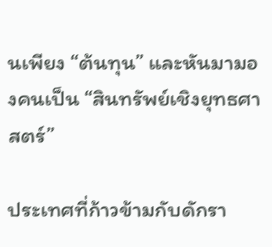นเพียง “ต้นทุน” และหันมามองคนเป็น “สินทรัพย์เชิงยุทธศาสตร์”

ประเทศที่ก้าวข้ามกับดักรา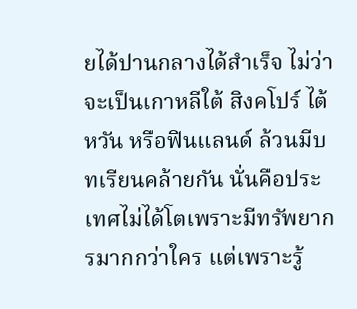ยได้ปานกลางได้สำเร็จ ไม่ว่าจะเป็นเกาหลีใต้ สิงคโปร์ ไต้หวัน หรือฟินแลนด์ ล้วนมีบทเรียนคล้ายกัน นั่นคือประเทศไม่ได้โตเพราะมีทรัพยากรมากกว่าใคร แต่เพราะรู้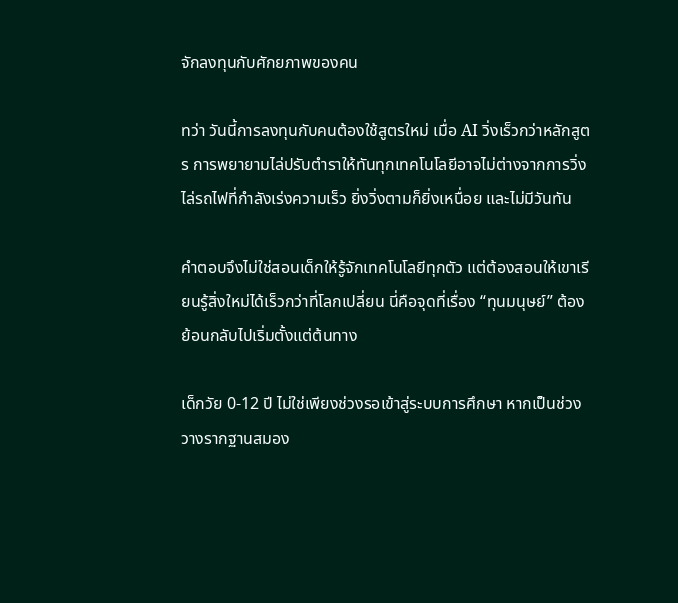จักลงทุนกับศักยภาพของคน

ทว่า วันนี้การลงทุนกับคนต้องใช้สูตรใหม่ เมื่อ AI วิ่งเร็วกว่าหลักสูตร การพยายามไล่ปรับตำราให้ทันทุกเทคโนโลยีอาจไม่ต่างจากการวิ่งไล่รถไฟที่กำลังเร่งความเร็ว ยิ่งวิ่งตามก็ยิ่งเหนื่อย และไม่มีวันทัน

คำตอบจึงไม่ใช่สอนเด็กให้รู้จักเทคโนโลยีทุกตัว แต่ต้องสอนให้เขาเรียนรู้สิ่งใหม่ได้เร็วกว่าที่โลกเปลี่ยน นี่คือจุดที่เรื่อง “ทุนมนุษย์” ต้องย้อนกลับไปเริ่มตั้งแต่ต้นทาง

เด็กวัย 0-12 ปี ไม่ใช่เพียงช่วงรอเข้าสู่ระบบการศึกษา หากเป็นช่วงวางรากฐานสมอง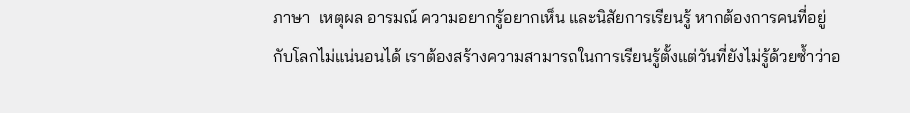ภาษา  เหตุผล อารมณ์ ความอยากรู้อยากเห็น และนิสัยการเรียนรู้ หากต้องการคนที่อยู่กับโลกไม่แน่นอนได้ เราต้องสร้างความสามารถในการเรียนรู้ตั้งแต่วันที่ยังไม่รู้ด้วยซ้ำว่าอ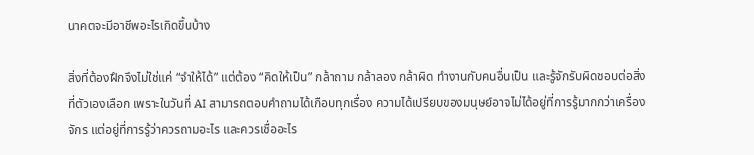นาคตจะมีอาชีพอะไรเกิดขึ้นบ้าง

สิ่งที่ต้องฝึกจึงไม่ใช่แค่ “จำให้ได้” แต่ต้อง “คิดให้เป็น” กล้าถาม กล้าลอง กล้าผิด ทำงานกับคนอื่นเป็น และรู้จักรับผิดชอบต่อสิ่งที่ตัวเองเลือก เพราะในวันที่ AI สามารถตอบคำถามได้เกือบทุกเรื่อง ความได้เปรียบของมนุษย์อาจไม่ได้อยู่ที่การรู้มากกว่าเครื่องจักร แต่อยู่ที่การรู้ว่าควรถามอะไร และควรเชื่ออะไร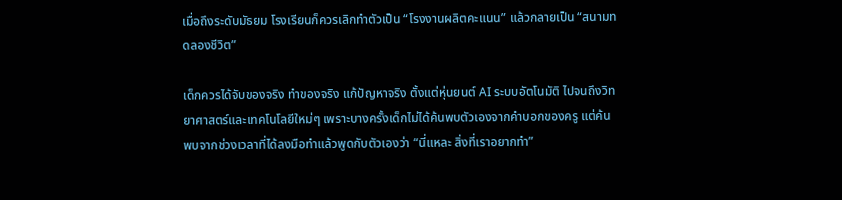เมื่อถึงระดับมัธยม โรงเรียนก็ควรเลิกทำตัวเป็น “โรงงานผลิตคะแนน” แล้วกลายเป็น “สนามทดลองชีวิต”

เด็กควรได้จับของจริง ทำของจริง แก้ปัญหาจริง ตั้งแต่หุ่นยนต์ AI ระบบอัตโนมัติ ไปจนถึงวิทยาศาสตร์และเทคโนโลยีใหม่ๆ เพราะบางครั้งเด็กไม่ได้ค้นพบตัวเองจากคำบอกของครู แต่ค้นพบจากช่วงเวลาที่ได้ลงมือทำแล้วพูดกับตัวเองว่า “นี่แหละ สิ่งที่เราอยากทำ”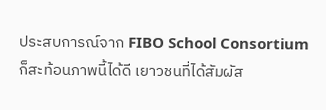ประสบการณ์จาก FIBO School Consortium ก็สะท้อนภาพนี้ได้ดี เยาวชนที่ได้สัมผัส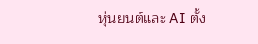หุ่นยนต์และ AI ตั้ง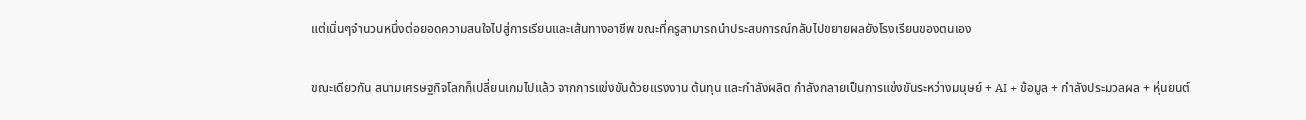แต่เนิ่นๆจำนวนหนึ่งต่อยอดความสนใจไปสู่การเรียนและเส้นทางอาชีพ ขณะที่ครูสามารถนำประสบการณ์กลับไปขยายผลยังโรงเรียนของตนเอง

ขณะเดียวกัน สนามเศรษฐกิจโลกก็เปลี่ยนเกมไปแล้ว จากการแข่งขันด้วยแรงงาน ต้นทุน และกำลังผลิต กำลังกลายเป็นการแข่งขันระหว่างมนุษย์ + AI + ข้อมูล + กำลังประมวลผล + หุ่นยนต์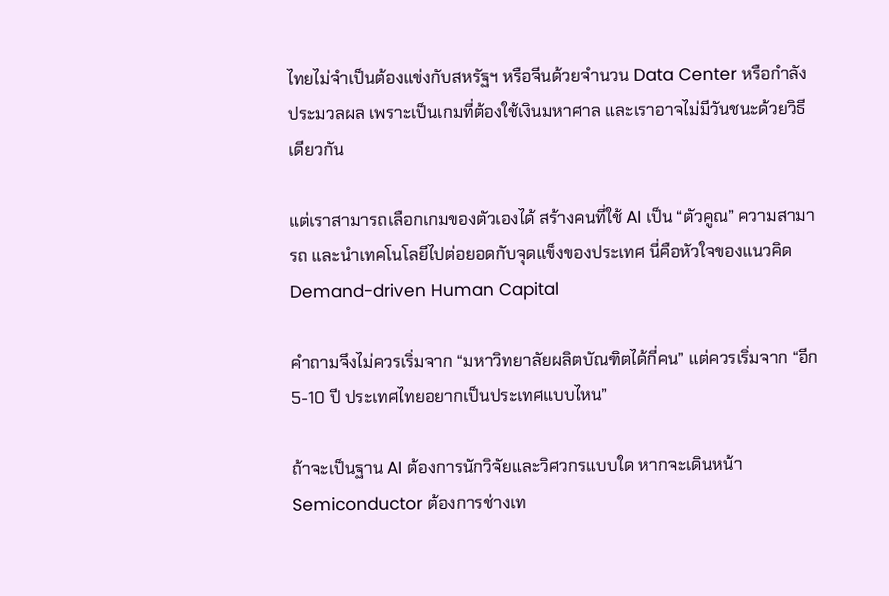ไทยไม่จำเป็นต้องแข่งกับสหรัฐฯ หรือจีนด้วยจำนวน Data Center หรือกำลังประมวลผล เพราะเป็นเกมที่ต้องใช้เงินมหาศาล และเราอาจไม่มีวันชนะด้วยวิธีเดียวกัน

แต่เราสามารถเลือกเกมของตัวเองได้ สร้างคนที่ใช้ AI เป็น “ตัวคูณ” ความสามารถ และนำเทคโนโลยีไปต่อยอดกับจุดแข็งของประเทศ นี่คือหัวใจของแนวคิด Demand-driven Human Capital

คำถามจึงไม่ควรเริ่มจาก “มหาวิทยาลัยผลิตบัณฑิตได้กี่คน” แต่ควรเริ่มจาก “อีก 5-10 ปี ประเทศไทยอยากเป็นประเทศแบบไหน”

ถ้าจะเป็นฐาน AI ต้องการนักวิจัยและวิศวกรแบบใด หากจะเดินหน้า Semiconductor ต้องการช่างเท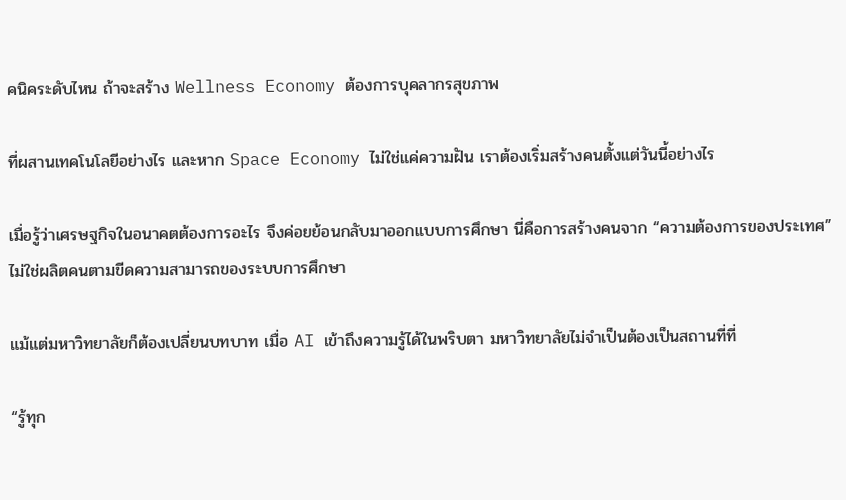คนิคระดับไหน ถ้าจะสร้าง Wellness Economy ต้องการบุคลากรสุขภาพ

ที่ผสานเทคโนโลยีอย่างไร และหาก Space Economy ไม่ใช่แค่ความฝัน เราต้องเริ่มสร้างคนตั้งแต่วันนี้อย่างไร

เมื่อรู้ว่าเศรษฐกิจในอนาคตต้องการอะไร จึงค่อยย้อนกลับมาออกแบบการศึกษา นี่คือการสร้างคนจาก “ความต้องการของประเทศ” ไม่ใช่ผลิตคนตามขีดความสามารถของระบบการศึกษา

แม้แต่มหาวิทยาลัยก็ต้องเปลี่ยนบทบาท เมื่อ AI เข้าถึงความรู้ได้ในพริบตา มหาวิทยาลัยไม่จำเป็นต้องเป็นสถานที่ที่

“รู้ทุก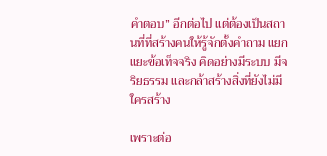คำตอบ” อีกต่อไป แต่ต้องเป็นสถานที่ที่สร้างคนให้รู้จักตั้งคำถาม แยกแยะข้อเท็จจริง คิดอย่างมีระบบ มีจริยธรรม และกล้าสร้างสิ่งที่ยังไม่มีใครสร้าง

เพราะต่อ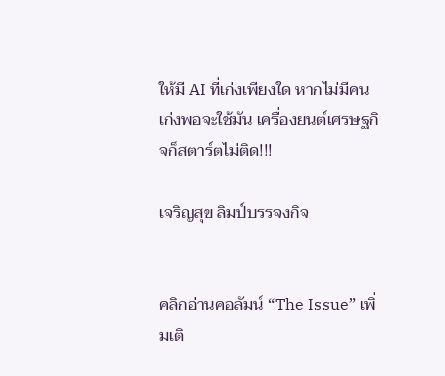ให้มี AI ที่เก่งเพียงใด หากไม่มีคนเก่งพอจะใช้มัน เครื่องยนต์เศรษฐกิจก็สตาร์ตไม่ติด!!!

เจริญสุข ลิมป์บรรจงกิจ


คลิกอ่านคอลัมน์ “The Issue” เพิ่มเติ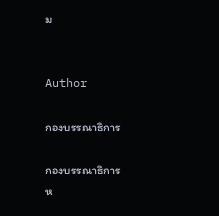ม


Author

กองบรรณาธิการ

กองบรรณาธิการ
ห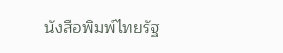นังสือพิมพ์ไทยรัฐ